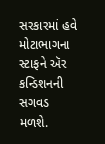સરકારમાં હવે મોટાભાગના સ્ટાફને ઍર કન્ડિશનની સગવડ મળશે.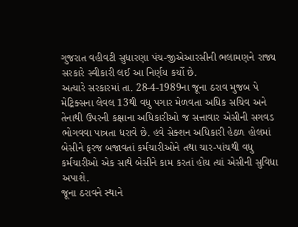ગુજરાત વહીવટી સુધારણા પંચ-જીએઆરસીની ભલામણને રાજ્ય સરકારે સ્વીકારી લઈ આ નિર્ણય કર્યો છે.
અત્યારે સરકારમાં તા. 28-4-1989ના જૂના ઠરાવ મુજબ પે મેટ્રિક્સના લેવલ 13થી વધુ પગાર મેળવતા અધિક સચિવ અને તેનાથી ઉપરની કક્ષાના અધિકારીઓ જ સત્તાવાર એસીની સગવડ ભોગવવા પાત્રતા ધરાવે છે. હવે સેક્શન અધિકારી હેઠળ હોલમાં બેસીને ફરજ બજાવતાં કર્મચારીઓને તથા ચાર-પાંચથી વધુ કર્મચારીઓ એક સાથે બેસીને કામ કરતાં હોય ત્યાં એસીની સુવિધા અપાશે.
જૂના ઠરાવને સ્થાને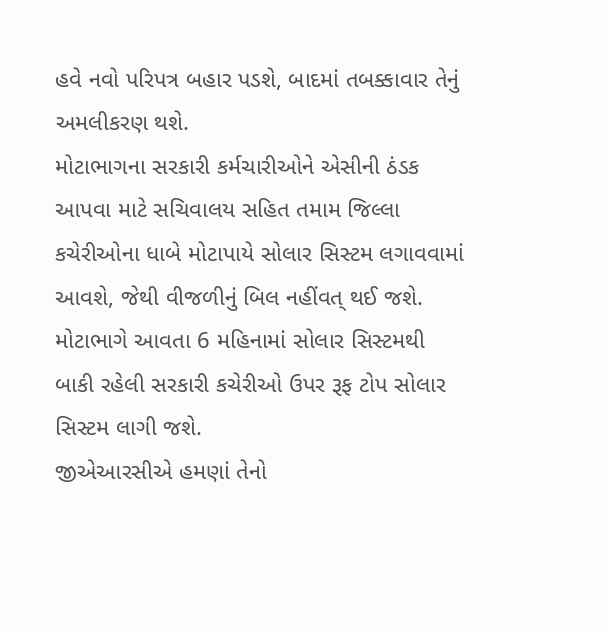હવે નવો પરિપત્ર બહાર પડશે, બાદમાં તબક્કાવાર તેનું અમલીકરણ થશે.
મોટાભાગના સરકારી કર્મચારીઓને એસીની ઠંડક આપવા માટે સચિવાલય સહિત તમામ જિલ્લા કચેરીઓના ધાબે મોટાપાયે સોલાર સિસ્ટમ લગાવવામાં આવશે, જેથી વીજળીનું બિલ નહીંવત્ થઈ જશે. મોટાભાગે આવતા 6 મહિનામાં સોલાર સિસ્ટમથી બાકી રહેલી સરકારી કચેરીઓ ઉપર રૂફ ટોપ સોલાર સિસ્ટમ લાગી જશે.
જીએઆરસીએ હમણાં તેનો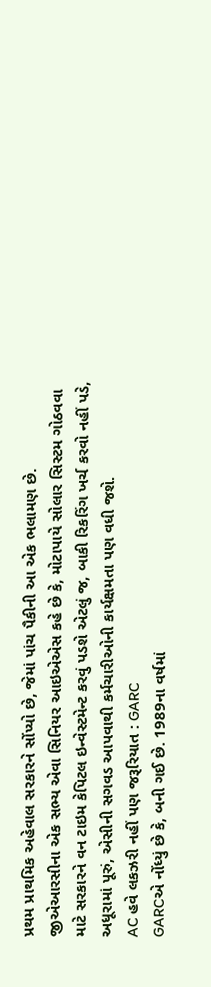પ્રથમ પ્રાથમિક અહેવાલ સરકારને સોંપ્યો છે, જેમાં પાંચ પૈકીની આ એક ભલામણ છે. જીએઆરસીના એક સભ્ય એવા સિનિયર આઇએએસ કહે છે કે, મોટાપાયે સોલાર સિસ્ટમ ગોઠવવા માટે સરકારને વન ટાઇમ કેપિટલ ઇન્વેસ્ટમેન્ટ કરવું પડશે એટલું જ, બાકી રિકરિંગ ખર્ચ કરવો નહીં પડે, અધૂરામાં પૂરું, એસીની સગવડ આપવાથી કર્મચારીઓની કાર્યક્ષમતા પણ વધી જશે.
AC હવે લકઝરી નહીં પણ જરૂરિયાત : GARC
GARCએ નોંધ્યું છે કે, બની ગઈ છે. 1989ના વર્ષમાં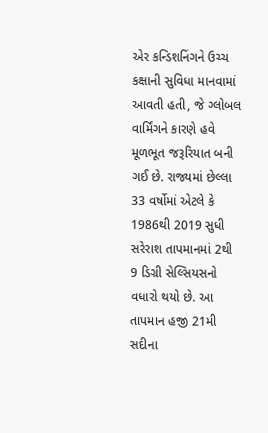એર કન્ડિશનિંગને ઉચ્ચ કક્ષાની સુવિધા માનવામાં આવતી હતી, જે ગ્લોબલ વાર્મિંગને કારણે હવે મૂળભૂત જરૂરિયાત બની ગઈ છે. રાજ્યમાં છેલ્લા 33 વર્ષોમાં એટલે કે 1986થી 2019 સુધી સરેરાશ તાપમાનમાં 2થી 9 ડિગ્રી સેલ્સિયસનો વધારો થયો છે. આ તાપમાન હજી 21મી સદીના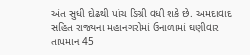અંત સુધી દોઢથી પાંચ ડિગ્રી વધી શકે છે. અમદાવાદ સહિત રાજ્યના મહાનગરોમાં ઉનાળામાં ઘણીવાર તાપમાન 45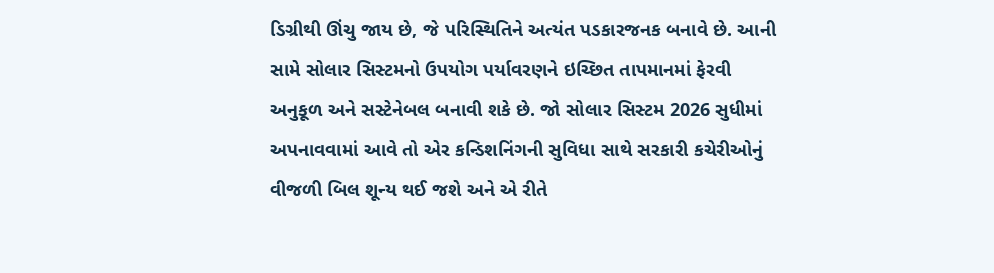ડિગ્રીથી ઊંચુ જાય છે, જે પરિસ્થિતિને અત્યંત પડકારજનક બનાવે છે. આની સામે સોલાર સિસ્ટમનો ઉપયોગ પર્યાવરણને ઇચ્છિત તાપમાનમાં ફેરવી અનુકૂળ અને સસ્ટેનેબલ બનાવી શકે છે. જો સોલાર સિસ્ટમ 2026 સુધીમાં અપનાવવામાં આવે તો એર કન્ડિશનિંગની સુવિધા સાથે સરકારી કચેરીઓનું વીજળી બિલ શૂન્ય થઈ જશે અને એ રીતે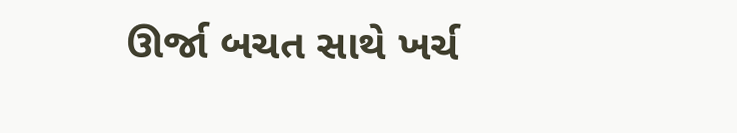ઊર્જા બચત સાથે ખર્ચ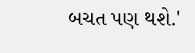બચત પણ થશે.'